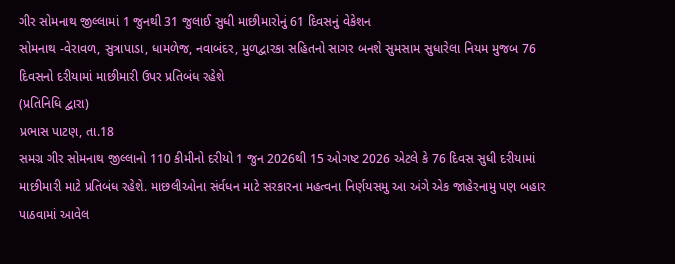ગીર સોમનાથ જીલ્લામાં 1 જુનથી 31 જુલાઈ સુધી માછીમારોનું 61 દિવસનું વેકેશન
સોમનાથ -વેરાવળ, સુત્રાપાડા, ધામળેજ, નવાબંદર, મુળદ્વારકા સહિતનો સાગર બનશે સુમસામ સુધારેલા નિયમ મુજબ 76 દિવસનો દરીયામાં માછીમારી ઉપર પ્રતિબંધ રહેશે
(પ્રતિનિધિ દ્વારા)
પ્રભાસ પાટણ, તા.18
સમગ્ર ગીર સોમનાથ જીલ્લાનો 110 કીમીનો દરીયો 1 જુન 2026થી 15 ઓગષ્ટ 2026 એટલે કે 76 દિવસ સુધી દરીયામાં માછીમારી માટે પ્રતિબંધ રહેશે. માછલીઓના સંર્વધન માટે સરકારના મહત્વના નિર્ણયસમુ આ અંગે એક જાહેરનામુ પણ બહાર પાઠવામાં આવેલ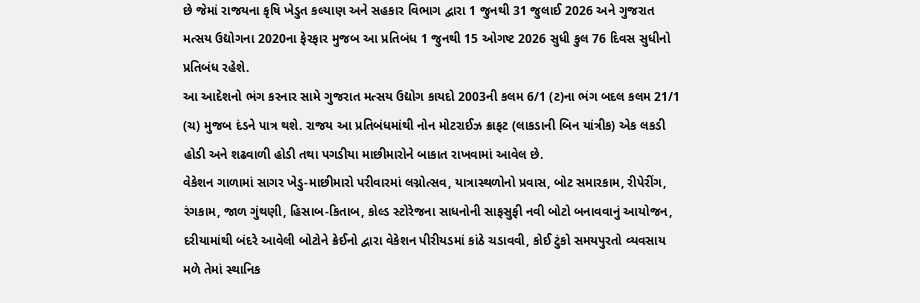છે જેમાં રાજયના કૃષિ ખેડુત કલ્યાણ અને સહકાર વિભાગ દ્વારા 1 જુનથી 31 જુલાઈ 2026 અને ગુજરાત મત્સય ઉદ્યોગના 2020ના ફેરફાર મુજબ આ પ્રતિબંધ 1 જુનથી 15 ઓગષ્ટ 2026 સુધી કુલ 76 દિવસ સુધીનો પ્રતિબંધ રહેશે.
આ આદેશનો ભંગ કરનાર સામે ગુજરાત મત્સય ઉદ્યોગ કાયદો 2003ની કલમ 6/1 (ટ)ના ભંગ બદલ કલમ 21/1 (ચ) મુજબ દંડને પાત્ર થશે. રાજય આ પ્રતિબંધમાંથી નોન મોટરાઈઝ ક્રાફટ (લાકડાની બિન યાંત્રીક) એક લકડી હોડી અને શઢવાળી હોડી તથા પગડીયા માછીમારોને બાકાત રાખવામાં આવેલ છે.
વેકેશન ગાળામાં સાગર ખેડુ-માછીમારો પરીવારમાં લગ્નોત્સવ, યાત્રાસ્થળોનો પ્રવાસ, બોટ સમારકામ, રીપેરીંગ, રંગકામ, જાળ ગુંથણી, હિસાબ-કિતાબ, કોલ્ડ સ્ટોરેજના સાધનોની સાફસુફી નવી બોટો બનાવવાનું આયોજન, દરીયામાંથી બંદરે આવેલી બોટોને ક્રેઈનો દ્વારા વેકેશન પીરીયડમાં કાંઠે ચડાવવી, કોઈ ટુંકો સમયપુરતો વ્યવસાય મળે તેમાં સ્થાનિક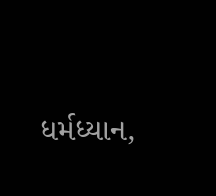ધર્મધ્યાન,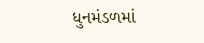ધુનમંડળમાં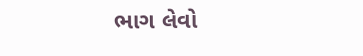ભાગ લેવો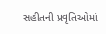સહીતની પ્રવૃતિઓમાં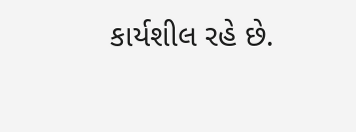કાર્યશીલ રહે છે.